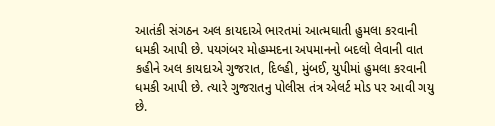આતંકી સંગઠન અલ કાયદાએ ભારતમાં આત્મઘાતી હુમલા કરવાની ધમકી આપી છે. પયગંબર મોહમ્મદના અપમાનનો બદલો લેવાની વાત કહીને અલ કાયદાએ ગુજરાત, દિલ્હી, મુંબઈ, યુપીમાં હુમલા કરવાની ધમકી આપી છે. ત્યારે ગુજરાતનુ પોલીસ તંત્ર એલર્ટ મોડ પર આવી ગયુ છે.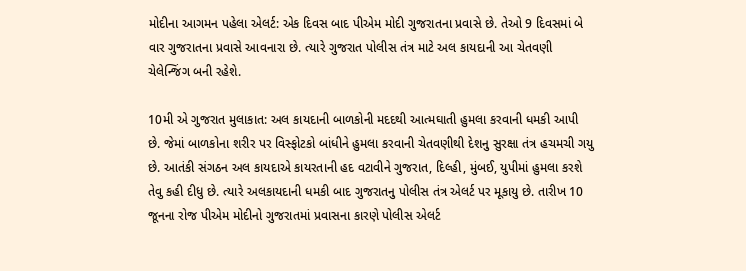મોદીના આગમન પહેલા એલર્ટ: એક દિવસ બાદ પીએમ મોદી ગુજરાતના પ્રવાસે છે. તેઓ 9 દિવસમાં બે વાર ગુજરાતના પ્રવાસે આવનારા છે. ત્યારે ગુજરાત પોલીસ તંત્ર માટે અલ કાયદાની આ ચેતવણી ચેલેન્જિંગ બની રહેશે.

10મી એ ગુજરાત મુલાકાત: અલ કાયદાની બાળકોની મદદથી આત્મઘાતી હુમલા કરવાની ધમકી આપી છે. જેમાં બાળકોના શરીર પર વિસ્ફોટકો બાંધીને હુમલા કરવાની ચેતવણીથી દેશનુ સુરક્ષા તંત્ર હચમચી ગયુ છે. આતંકી સંગઠન અલ કાયદાએ કાયરતાની હદ વટાવીને ગુજરાત, દિલ્હી, મુંબઈ, યુપીમાં હુમલા કરશે તેવુ કહી દીધુ છે. ત્યારે અલકાયદાની ધમકી બાદ ગુજરાતનુ પોલીસ તંત્ર એલર્ટ પર મૂકાયુ છે. તારીખ 10 જૂનના રોજ પીએમ મોદીનો ગુજરાતમાં પ્રવાસના કારણે પોલીસ એલર્ટ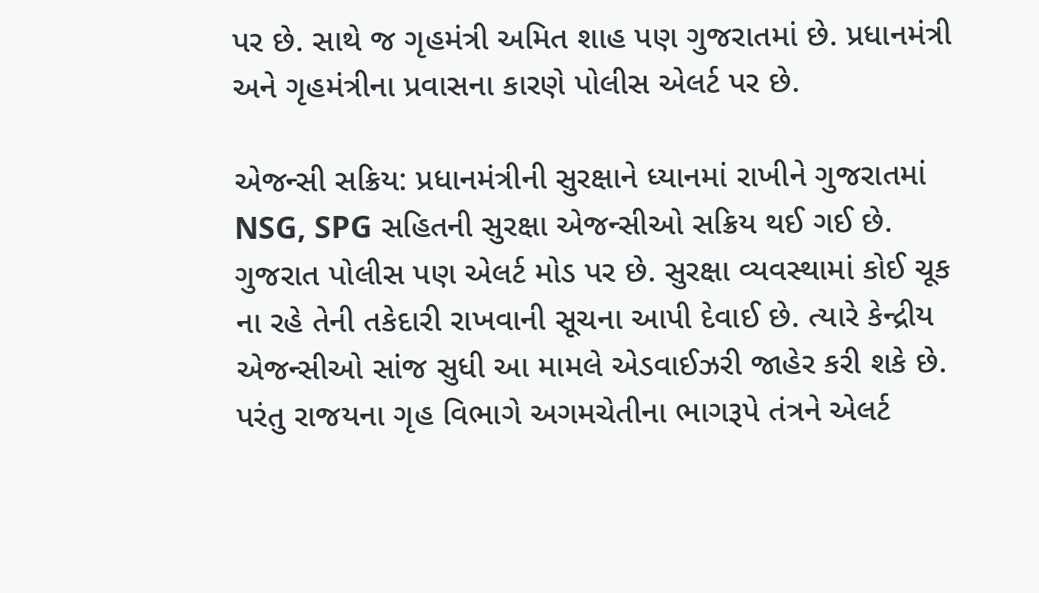પર છે. સાથે જ ગૃહમંત્રી અમિત શાહ પણ ગુજરાતમાં છે. પ્રધાનમંત્રી અને ગૃહમંત્રીના પ્રવાસના કારણે પોલીસ એલર્ટ પર છે.

એજન્સી સક્રિય: પ્રધાનમંત્રીની સુરક્ષાને ધ્યાનમાં રાખીને ગુજરાતમાં NSG, SPG સહિતની સુરક્ષા એજન્સીઓ સક્રિય થઈ ગઈ છે. ગુજરાત પોલીસ પણ એલર્ટ મોડ પર છે. સુરક્ષા વ્યવસ્થામાં કોઈ ચૂક ના રહે તેની તકેદારી રાખવાની સૂચના આપી દેવાઈ છે. ત્યારે કેન્દ્રીય એજન્સીઓ સાંજ સુધી આ મામલે એડવાઈઝરી જાહેર કરી શકે છે. પરંતુ રાજયના ગૃહ વિભાગે અગમચેતીના ભાગરૂપે તંત્રને એલર્ટ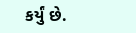કર્યું છે.